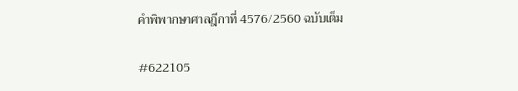คำพิพากษาศาลฎีกาที่ 4576/2560 ฉบับเต็ม

#622105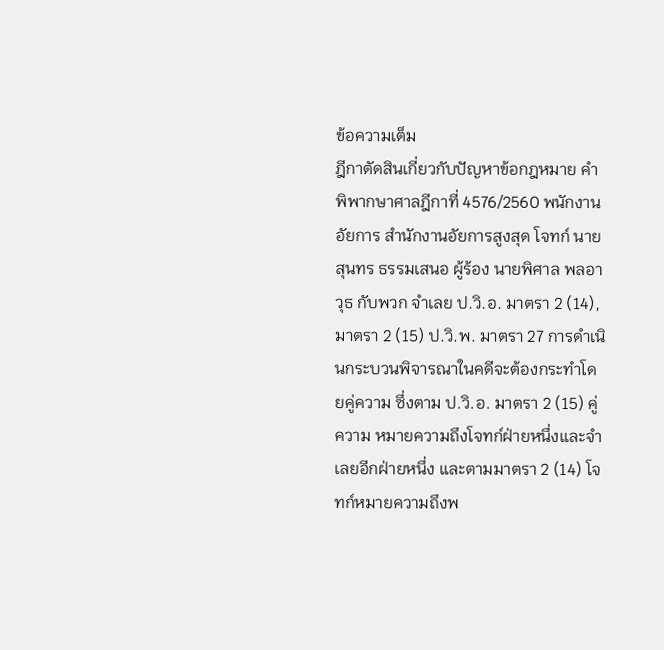ข้อความเต็ม
ฎีกาตัดสินเกี่ยวกับปัญหาข้อกฎหมาย คำพิพากษาศาลฎีกาที่ 4576/2560 พนักงานอัยการ สำนักงานอัยการสูงสุด โจทก์ นายสุนทร ธรรมเสนอ ผู้ร้อง นายพิศาล พลอาวุธ กับพวก จำเลย ป.วิ.อ. มาตรา 2 (14), มาตรา 2 (15) ป.วิ.พ. มาตรา 27 การดำเนินกระบวนพิจารณาในคดีจะต้องกระทำโดยคู่ความ ซึ่งตาม ป.วิ.อ. มาตรา 2 (15) คู่ความ หมายความถึงโจทก์ฝ่ายหนึ่งและจำเลยอีกฝ่ายหนึ่ง และตามมาตรา 2 (14) โจทก์หมายความถึงพ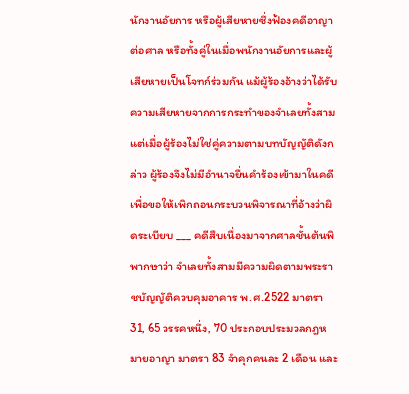นักงานอัยการ หรือผู้เสียหายซึ่งฟ้องคดีอาญาต่อศาล หรือทั้งคู่ในเมื่อพนักงานอัยการและผู้เสียหายเป็นโจทก์ร่วมกัน แม้ผู้ร้องอ้างว่าได้รับความเสียหายจากการกระทำของจำเลยทั้งสาม แต่เมื่อผู้ร้องไม่ใช่คู่ความตามบทบัญญัติดังกล่าว ผู้ร้องจึงไม่มีอำนาจยื่นคำร้องเข้ามาในคดีเพื่อขอให้เพิกถอนกระบวนพิจารณาที่อ้างว่าผิดระเบียบ ___ คดีสืบเนื่องมาจากศาลชั้นต้นพิพากษาว่า จำเลยทั้งสามมีความผิดตามพระราชบัญญัติควบคุมอาคาร พ.ศ.2522 มาตรา 31, 65 วรรคหนึ่ง, 70 ประกอบประมวลกฎหมายอาญา มาตรา 83 จำคุกคนละ 2 เดือน และ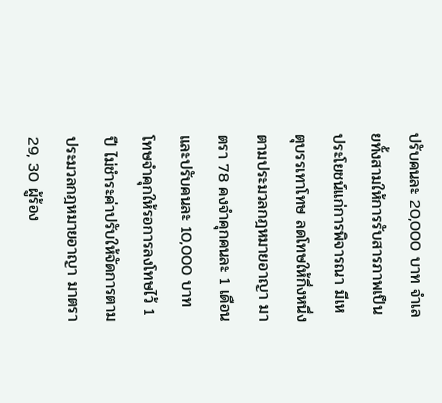ปรับคนละ 20,000 บาท จำเลยทั้งสามให้การรับสารภาพเป็นประโยชน์แก่การพิจารณา มีเหตุบรรเทาโทษ ลดโทษให้กึ่งหนึ่งตามประมวลกฎหมายอาญา มาตรา 78 คงจำคุกคนละ 1 เดือน และปรับคนละ 10,000 บาท โทษจำคุกให้รอการลงโทษไว้ 1 ปี ไม่ชำระค่าปรับให้จัดการตามประมวลกฎหมายอาญา มาตรา 29, 30 ผู้ร้อง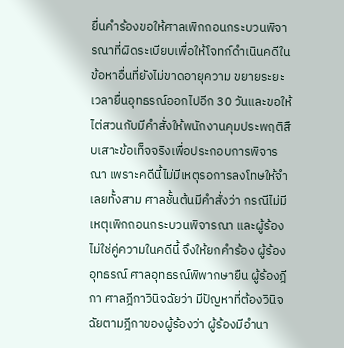ยื่นคำร้องขอให้ศาลเพิกถอนกระบวนพิจารณาที่ผิดระเบียบเพื่อให้โจทก์ดำเนินคดีในข้อหาอื่นที่ยังไม่ขาดอายุความ ขยายระยะเวลายื่นอุทธรณ์ออกไปอีก 30 วันและขอให้ไต่สวนกับมีคำสั่งให้พนักงานคุมประพฤติสืบเสาะข้อเท็จจริงเพื่อประกอบการพิจารณา เพราะคดีนี้ไม่มีเหตุรอการลงโทษให้จำเลยทั้งสาม ศาลชั้นต้นมีคำสั่งว่า กรณีไม่มีเหตุเพิกถอนกระบวนพิจารณา และผู้ร้องไม่ใช่คู่ความในคดีนี้ จึงให้ยกคำร้อง ผู้ร้องอุทธรณ์ ศาลอุทธรณ์พิพากษายืน ผู้ร้องฎีกา ศาลฎีกาวินิจฉัยว่า มีปัญหาที่ต้องวินิจฉัยตามฎีกาของผู้ร้องว่า ผู้ร้องมีอำนา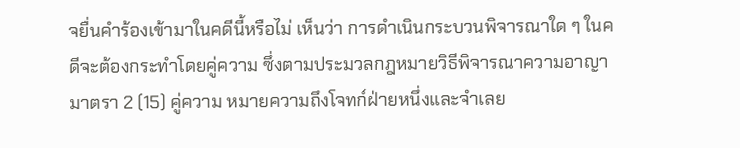จยื่นคำร้องเข้ามาในคดีนี้หรือไม่ เห็นว่า การดำเนินกระบวนพิจารณาใด ๆ ในคดีจะต้องกระทำโดยคู่ความ ซึ่งตามประมวลกฎหมายวิธีพิจารณาความอาญา มาตรา 2 (15) คู่ความ หมายความถึงโจทก์ฝ่ายหนึ่งและจำเลย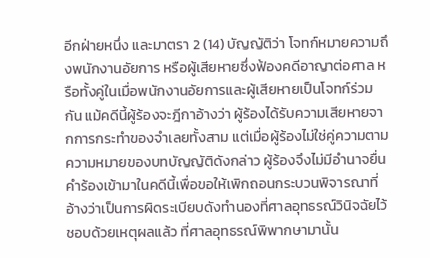อีกฝ่ายหนึ่ง และมาตรา 2 (14) บัญญัติว่า โจทก์หมายความถึงพนักงานอัยการ หรือผู้เสียหายซึ่งฟ้องคดีอาญาต่อศาล หรือทั้งคู่ในเมื่อพนักงานอัยการและผู้เสียหายเป็นโจทก์ร่วมกัน แม้คดีนี้ผู้ร้องจะฎีกาอ้างว่า ผู้ร้องได้รับความเสียหายจากการกระทำของจำเลยทั้งสาม แต่เมื่อผู้ร้องไม่ใช่คู่ความตามความหมายของบทบัญญัติดังกล่าว ผู้ร้องจึงไม่มีอำนาจยื่นคำร้องเข้ามาในคดีนี้เพื่อขอให้เพิกถอนกระบวนพิจารณาที่อ้างว่าเป็นการผิดระเบียบดังทำนองที่ศาลอุทธรณ์วินิจฉัยไว้ชอบด้วยเหตุผลแล้ว ที่ศาลอุทธรณ์พิพากษามานั้น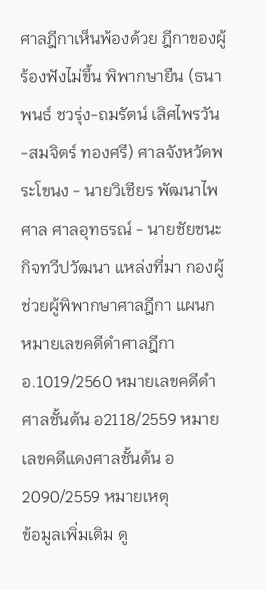ศาลฎีกาเห็นพ้องด้วย ฎีกาของผู้ร้องฟังไม่ขึ้น พิพากษายืน (ธนาพนธ์ ชวรุ่ง-ถมรัตน์ เลิศไพรวัน-สมจิตร์ ทองศรี) ศาลจังหวัดพระโขนง - นายวิเชียร พัฒนาไพศาล ศาลอุทธรณ์ - นายชัยชนะ กิจทวีปวัฒนา แหล่งที่มา กองผู้ช่วยผู้พิพากษาศาลฎีกา แผนก หมายเลขคดีดำศาลฎีกา อ.1019/2560 หมายเลขคดีดำศาลชั้นต้น อ2118/2559 หมายเลขคดีแดงศาลชั้นต้น อ2090/2559 หมายเหตุ
ข้อมูลเพิ่มเติม ดู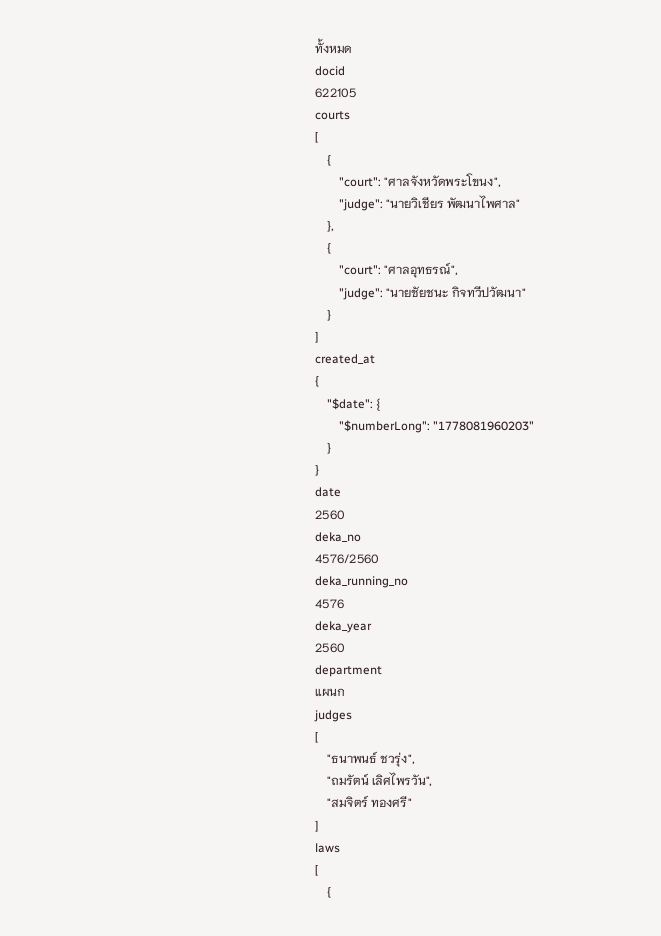ทั้งหมด
docid
622105
courts
[
    {
        "court": "ศาลจังหวัดพระโขนง",
        "judge": "นายวิเชียร พัฒนาไพศาล"
    },
    {
        "court": "ศาลอุทธรณ์",
        "judge": "นายชัยชนะ กิจทวีปวัฒนา"
    }
]
created_at
{
    "$date": {
        "$numberLong": "1778081960203"
    }
}
date
2560
deka_no
4576/2560
deka_running_no
4576
deka_year
2560
department
แผนก
judges
[
    "ธนาพนธ์ ชวรุ่ง",
    "ถมรัตน์ เลิศไพรวัน",
    "สมจิตร์ ทองศรี"
]
laws
[
    {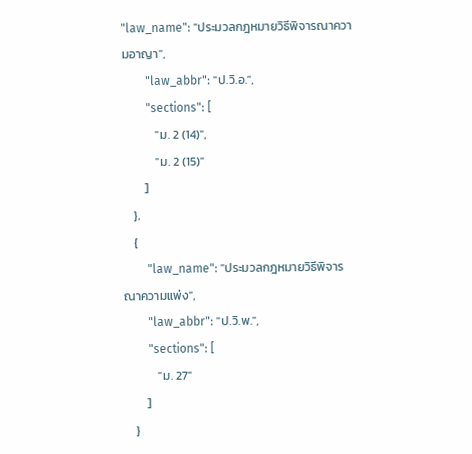"law_name": "ประมวลกฎหมายวิธีพิจารณาความอาญา",
        "law_abbr": "ป.วิ.อ.",
        "sections": [
            "ม. 2 (14)",
            "ม. 2 (15)"
        ]
    },
    {
        "law_name": "ประมวลกฎหมายวิธีพิจารณาความแพ่ง",
        "law_abbr": "ป.วิ.พ.",
        "sections": [
            "ม. 27"
        ]
    }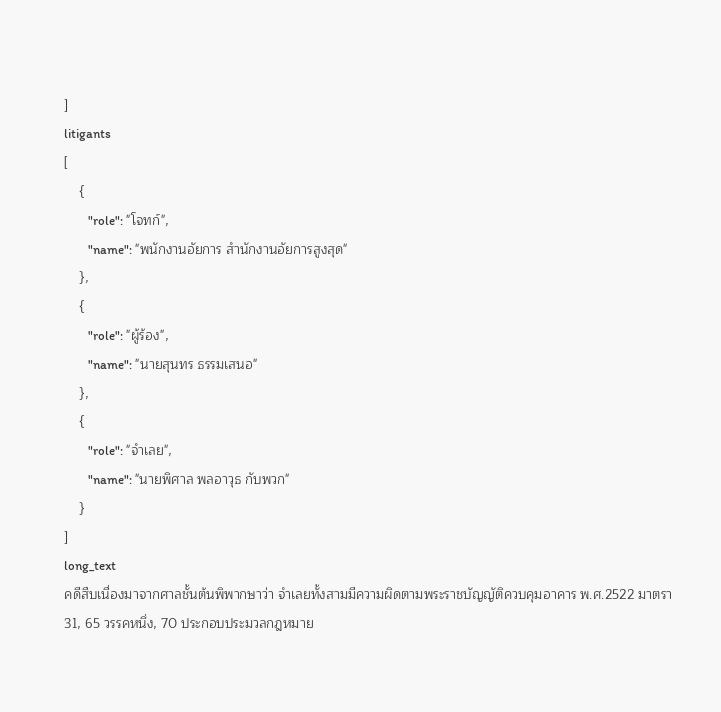]
litigants
[
    {
        "role": "โจทก์",
        "name": "พนักงานอัยการ สำนักงานอัยการสูงสุด"
    },
    {
        "role": "ผู้ร้อง",
        "name": "นายสุนทร ธรรมเสนอ"
    },
    {
        "role": "จำเลย",
        "name": "นายพิศาล พลอาวุธ กับพวก"
    }
]
long_text
คดีสืบเนื่องมาจากศาลชั้นต้นพิพากษาว่า จำเลยทั้งสามมีความผิดตามพระราชบัญญัติควบคุมอาคาร พ.ศ.2522 มาตรา 31, 65 วรรคหนึ่ง, 70 ประกอบประมวลกฎหมาย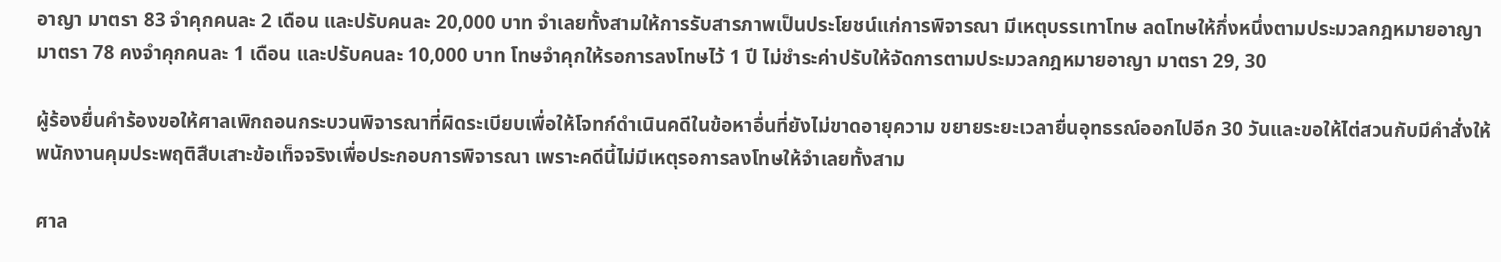อาญา มาตรา 83 จำคุกคนละ 2 เดือน และปรับคนละ 20,000 บาท จำเลยทั้งสามให้การรับสารภาพเป็นประโยชน์แก่การพิจารณา มีเหตุบรรเทาโทษ ลดโทษให้กึ่งหนึ่งตามประมวลกฎหมายอาญา มาตรา 78 คงจำคุกคนละ 1 เดือน และปรับคนละ 10,000 บาท โทษจำคุกให้รอการลงโทษไว้ 1 ปี ไม่ชำระค่าปรับให้จัดการตามประมวลกฎหมายอาญา มาตรา 29, 30

ผู้ร้องยื่นคำร้องขอให้ศาลเพิกถอนกระบวนพิจารณาที่ผิดระเบียบเพื่อให้โจทก์ดำเนินคดีในข้อหาอื่นที่ยังไม่ขาดอายุความ ขยายระยะเวลายื่นอุทธรณ์ออกไปอีก 30 วันและขอให้ไต่สวนกับมีคำสั่งให้พนักงานคุมประพฤติสืบเสาะข้อเท็จจริงเพื่อประกอบการพิจารณา เพราะคดีนี้ไม่มีเหตุรอการลงโทษให้จำเลยทั้งสาม

ศาล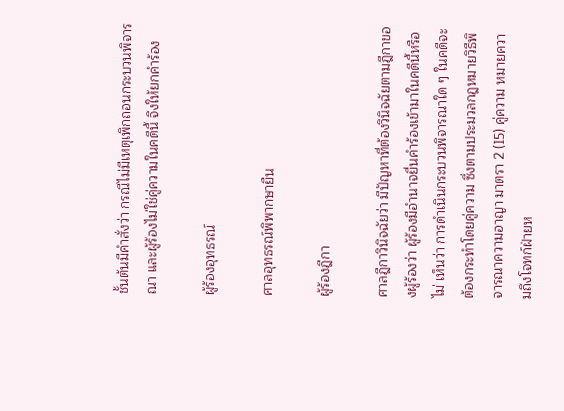ชั้นต้นมีคำสั่งว่า กรณีไม่มีเหตุเพิกถอนกระบวนพิจารณา และผู้ร้องไม่ใช่คู่ความในคดีนี้ จึงให้ยกคำร้อง

ผู้ร้องอุทธรณ์

ศาลอุทธรณ์พิพากษายืน

ผู้ร้องฎีกา

ศาลฎีกาวินิจฉัยว่า มีปัญหาที่ต้องวินิจฉัยตามฎีกาของผู้ร้องว่า ผู้ร้องมีอำนาจยื่นคำร้องเข้ามาในคดีนี้หรือไม่ เห็นว่า การดำเนินกระบวนพิจารณาใด ๆ ในคดีจะต้องกระทำโดยคู่ความ ซึ่งตามประมวลกฎหมายวิธีพิจารณาความอาญา มาตรา 2 (15) คู่ความ หมายความถึงโจทก์ฝ่ายห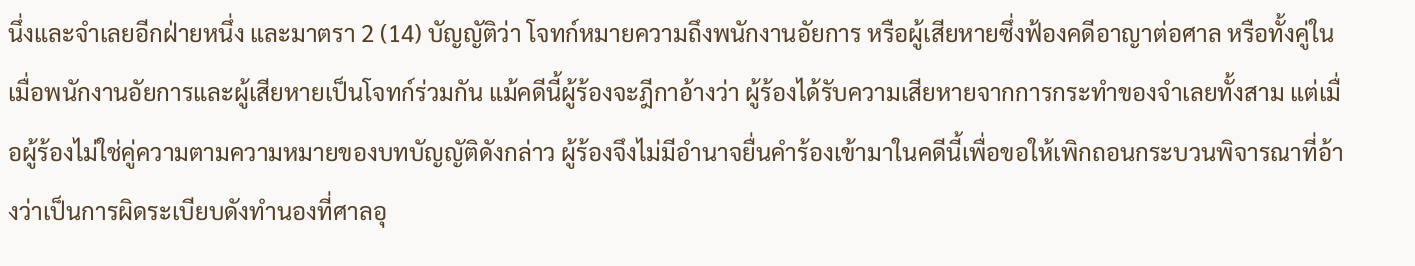นึ่งและจำเลยอีกฝ่ายหนึ่ง และมาตรา 2 (14) บัญญัติว่า โจทก์หมายความถึงพนักงานอัยการ หรือผู้เสียหายซึ่งฟ้องคดีอาญาต่อศาล หรือทั้งคู่ในเมื่อพนักงานอัยการและผู้เสียหายเป็นโจทก์ร่วมกัน แม้คดีนี้ผู้ร้องจะฎีกาอ้างว่า ผู้ร้องได้รับความเสียหายจากการกระทำของจำเลยทั้งสาม แต่เมื่อผู้ร้องไม่ใช่คู่ความตามความหมายของบทบัญญัติดังกล่าว ผู้ร้องจึงไม่มีอำนาจยื่นคำร้องเข้ามาในคดีนี้เพื่อขอให้เพิกถอนกระบวนพิจารณาที่อ้างว่าเป็นการผิดระเบียบดังทำนองที่ศาลอุ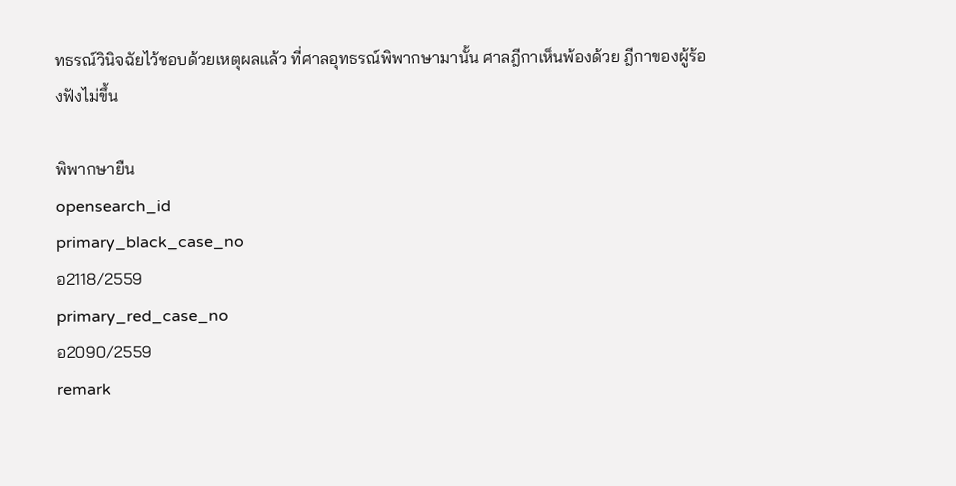ทธรณ์วินิจฉัยไว้ชอบด้วยเหตุผลแล้ว ที่ศาลอุทธรณ์พิพากษามานั้น ศาลฎีกาเห็นพ้องด้วย ฎีกาของผู้ร้องฟังไม่ขึ้น

พิพากษายืน
opensearch_id
primary_black_case_no
อ2118/2559
primary_red_case_no
อ2090/2559
remark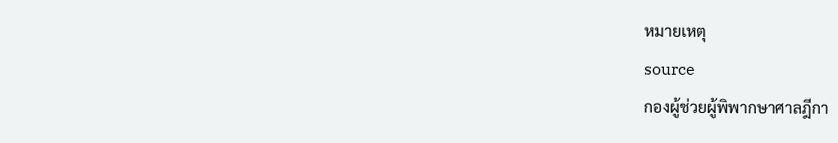หมายเหตุ
source
กองผู้ช่วยผู้พิพากษาศาลฎีกา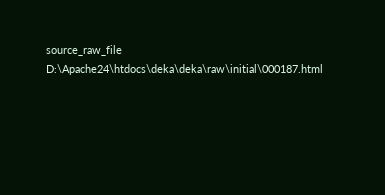source_raw_file
D:\Apache24\htdocs\deka\deka\raw\initial\000187.html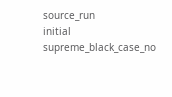source_run
initial
supreme_black_case_no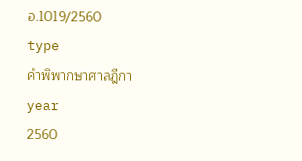อ.1019/2560
type
คำพิพากษาศาลฎีกา
year
2560